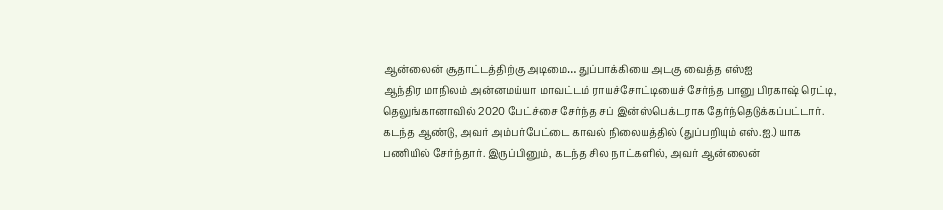ஆன்லைன் சூதாட்டத்திற்கு அடிமை… துப்பாக்கியை அடகு வைத்த எஸ்ஐ
ஆந்திர மாநிலம் அன்னமய்யா மாவட்டம் ராயச்சோட்டியைச் சேர்ந்த பானு பிரகாஷ் ரெட்டி, தெலுங்கானாவில் 2020 பேட்ச்சை சேர்ந்த சப் இன்ஸ்பெக்டராக தேர்ந்தெடுக்கப்பட்டார். கடந்த ஆண்டு, அவர் அம்பர்பேட்டை காவல் நிலையத்தில் (துப்பறியும் எஸ்.ஐ.) யாக பணியில் சேர்ந்தார். இருப்பினும், கடந்த சில நாட்களில், அவர் ஆன்லைன்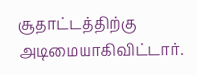சூதாட்டத்திற்கு அடிமையாகிவிட்டார்.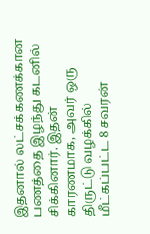இதனால் லட்சக்கணக்கான பணத்தை இழந்து கடனில் சிக்கினார். இதன் காரணமாக, அவர் ஒரு திருட்டு வழக்கில் மீட்கப்பட்ட 8 சவரன்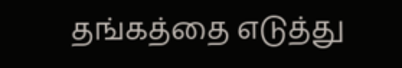தங்கத்தை எடுத்து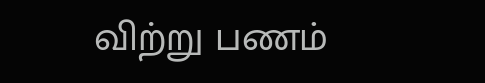விற்று பணம்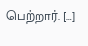பெற்றார். […]